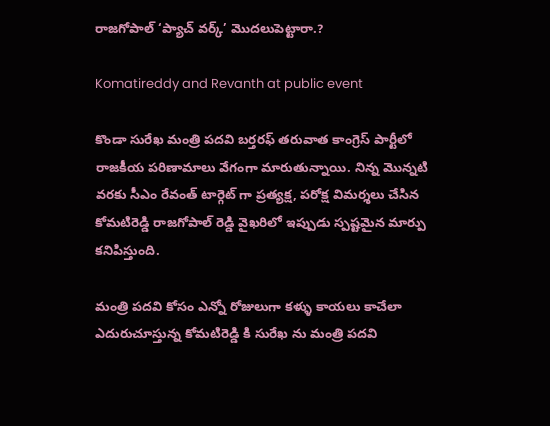రాజగోపాల్ ‘ప్యాచ్ వర్క్’ మొదలుపెట్టారా.?

Komatireddy and Revanth at public event

కొండా సురేఖ మంత్రి పదవి బర్తరఫ్ తరువాత కాంగ్రెస్ పార్టీలో రాజకీయ పరిణామాలు వేగంగా మారుతున్నాయి. నిన్న మొన్నటి వరకు సీఎం రేవంత్ టార్గెట్ గా ప్రత్యక్ష, పరోక్ష విమర్శలు చేసిన కోమటిరెడ్డి రాజగోపాల్ రెడ్డి వైఖరిలో ఇప్పుడు స్పష్టమైన మార్పు కనిపిస్తుంది.

మంత్రి పదవి కోసం ఎన్నో రోజులుగా కళ్ళు కాయలు కాచేలా ఎదురుచూస్తున్న కోమటిరెడ్డి కి సురేఖ ను మంత్రి పదవి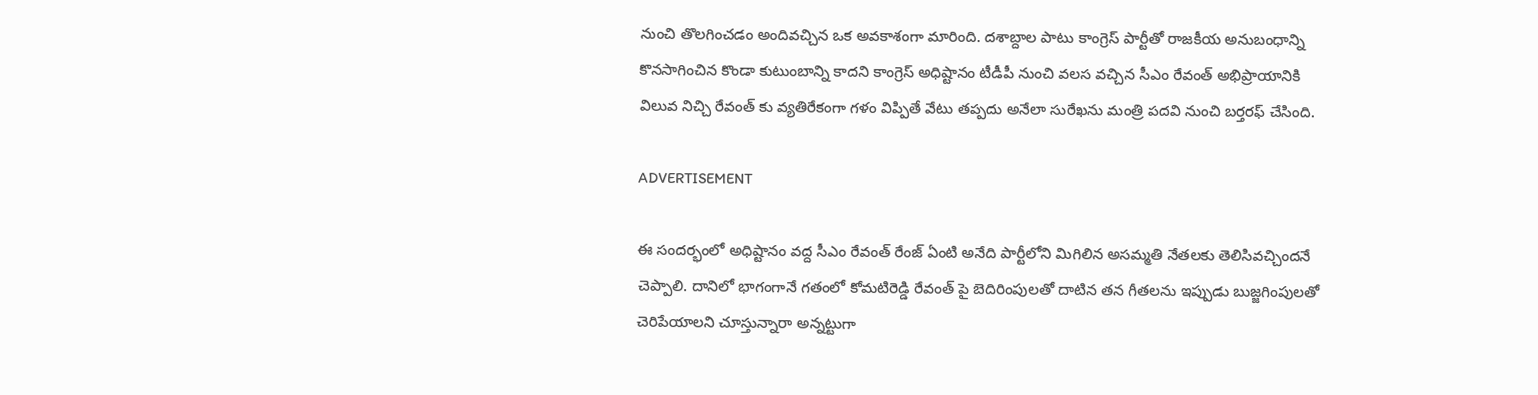నుంచి తొలగించడం అందివచ్చిన ఒక అవకాశంగా మారింది. దశాబ్దాల పాటు కాంగ్రెస్ పార్టీతో రాజకీయ అనుబంధాన్ని కొనసాగించిన కొండా కుటుంబాన్ని కాదని కాంగ్రెస్ అధిష్టానం టీడీపీ నుంచి వలస వచ్చిన సీఎం రేవంత్ అభిప్రాయానికి విలువ నిచ్చి రేవంత్ కు వ్యతిరేకంగా గళం విప్పితే వేటు తప్పదు అనేలా సురేఖను మంత్రి పదవి నుంచి బర్తరఫ్ చేసింది.

ADVERTISEMENT

ఈ సందర్భంలో అధిష్టానం వద్ద సీఎం రేవంత్ రేంజ్ ఏంటి అనేది పార్టీలోని మిగిలిన అసమ్మతి నేతలకు తెలిసివచ్చిందనే చెప్పాలి. దానిలో భాగంగానే గతంలో కోమటిరెడ్డి రేవంత్ పై బెదిరింపులతో దాటిన తన గీతలను ఇప్పుడు బుజ్జగింపులతో చెరిపేయాలని చూస్తున్నారా అన్నట్టుగా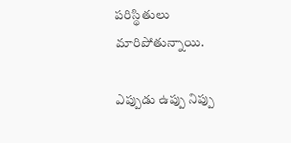పరిస్థితులు మారిపోతున్నాయి.

ఎప్పుడు ఉప్పు నిప్పు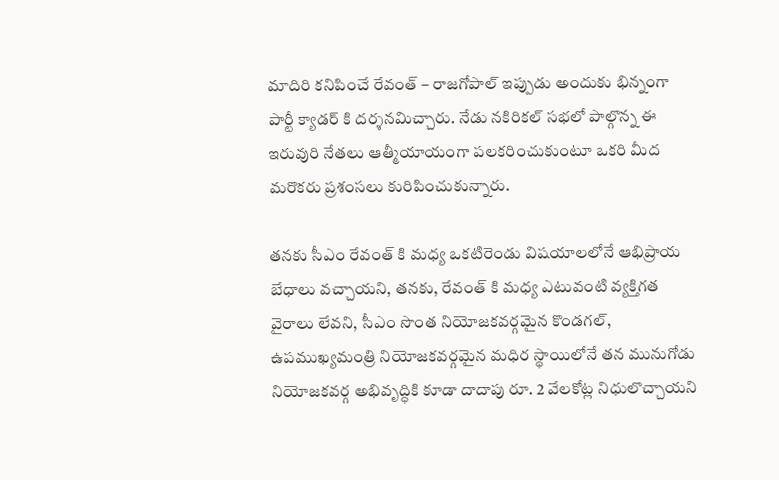మాదిరి కనిపించే రేవంత్ – రాజగోపాల్ ఇప్పుడు అందుకు భిన్నంగా పార్టీ క్యాడర్ కి దర్శనమిచ్చారు. నేడు నకిరికల్ సభలో పాల్గొన్న ఈ ఇరువురి నేతలు ఆత్మీయాయంగా పలకరించుకుంటూ ఒకరి మీద మరొకరు ప్రశంసలు కురిపించుకున్నారు.

తనకు సీఎం రేవంత్ కి మధ్య ఒకటిరెండు విషయాలలోనే ఆభిప్రాయ బేధాలు వచ్చాయని, తనకు, రేవంత్ కి మధ్య ఎటువంటి వ్యక్తిగత వైరాలు లేవని, సీఎం సొంత నియోజకవర్గమైన కొండగల్, ఉపముఖ్యమంత్రి నియోజకవర్గమైన మధిర స్థాయిలోనే తన మునుగోడు నియోజకవర్గ అభివృద్ధికి కూడా దాదాపు రూ. 2 వేలకోట్ల నిధులొచ్చాయని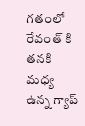గతంలో రేవంత్ కి తనకి మధ్య ఉన్న గ్యాప్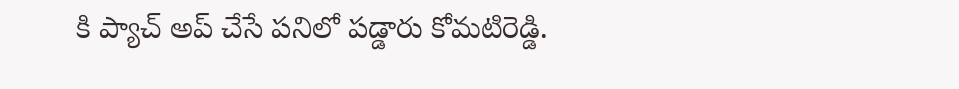కి ప్యాచ్ అప్ చేసే పనిలో పడ్డారు కోమటిరెడ్డి.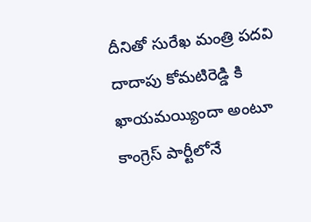దీనితో సురేఖ మంత్రి పదవి దాదాపు కోమటిరెడ్డి కి ఖాయమయ్యిందా అంటూ కాంగ్రెస్ పార్టీలోనే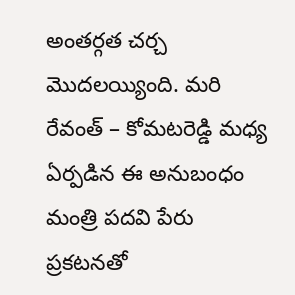అంతర్గత చర్చ మొదలయ్యింది. మరి రేవంత్ – కోమటరెడ్డి మధ్య ఏర్పడిన ఈ అనుబంధం మంత్రి పదవి పేరు ప్రకటనతో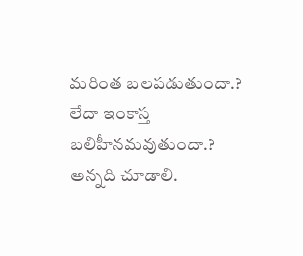మరింత బలపడుతుందా.? లేదా ఇంకాస్త బలిహీనమవుతుందా.? అన్నది చూడాలి.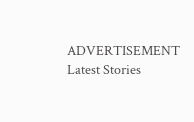ADVERTISEMENT
Latest Stories